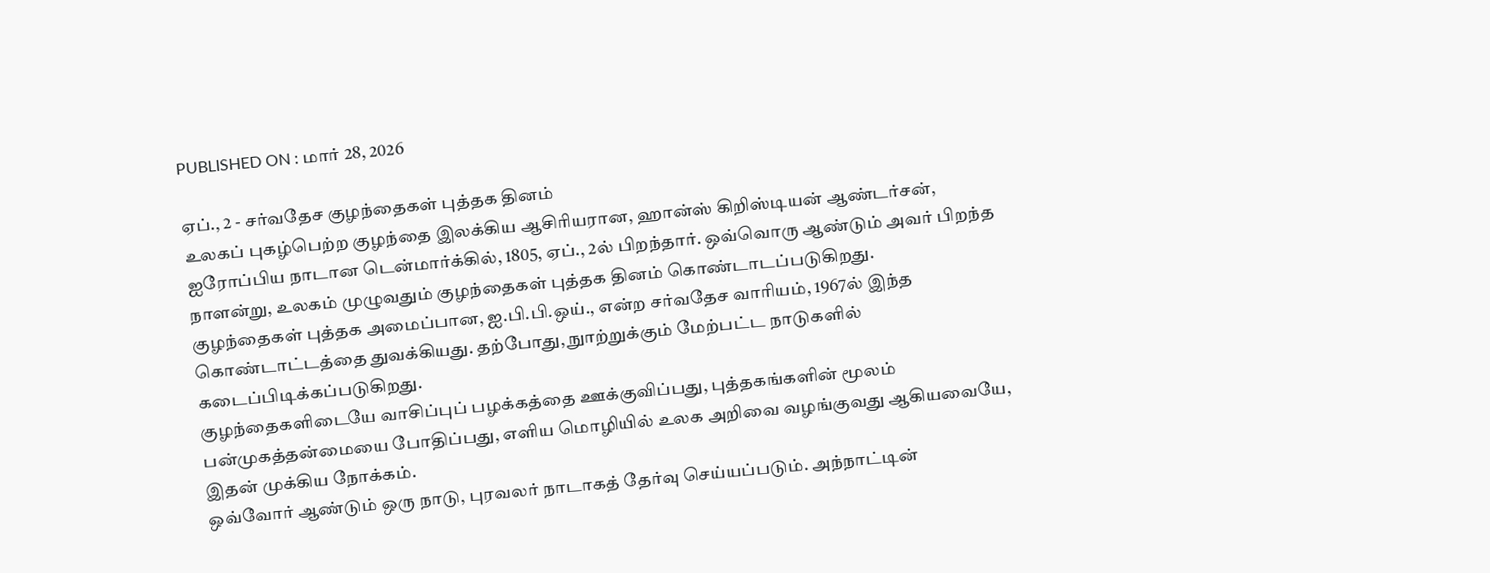PUBLISHED ON : மார் 28, 2026

ஏப்., 2 - சர்வதேச குழந்தைகள் புத்தக தினம்
உலகப் புகழ்பெற்ற குழந்தை இலக்கிய ஆசிரியரான, ஹான்ஸ் கிறிஸ்டியன் ஆண்டர்சன், ஐரோப்பிய நாடான டென்மார்க்கில், 1805, ஏப்., 2ல் பிறந்தார். ஒவ்வொரு ஆண்டும் அவர் பிறந்த நாளன்று, உலகம் முழுவதும் குழந்தைகள் புத்தக தினம் கொண்டாடப்படுகிறது.
குழந்தைகள் புத்தக அமைப்பான, ஐ.பி.பி.ஒய்., என்ற சர்வதேச வாரியம், 1967ல் இந்த கொண்டாட்டத்தை துவக்கியது. தற்போது, நுாற்றுக்கும் மேற்பட்ட நாடுகளில் கடைப்பிடிக்கப்படுகிறது.
குழந்தைகளிடையே வாசிப்புப் பழக்கத்தை ஊக்குவிப்பது, புத்தகங்களின் மூலம் பன்முகத்தன்மையை போதிப்பது, எளிய மொழியில் உலக அறிவை வழங்குவது ஆகியவையே, இதன் முக்கிய நோக்கம்.
ஒவ்வோர் ஆண்டும் ஒரு நாடு, புரவலர் நாடாகத் தேர்வு செய்யப்படும். அந்நாட்டின்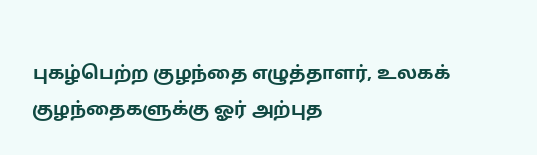புகழ்பெற்ற குழந்தை எழுத்தாளர், உலகக் குழந்தைகளுக்கு ஓர் அற்புத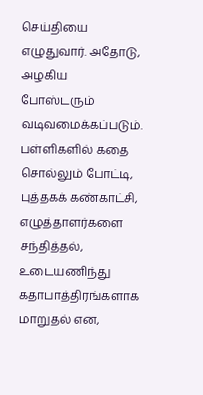செய்தியை எழுதுவார். அதோடு, அழகிய போஸ்டரும் வடிவமைக்கப்படும்.
பள்ளிகளில் கதை சொல்லும் போட்டி, புத்தகக் கண்காட்சி, எழுத்தாளர்களை சந்தித்தல், உடையணிந்து கதாபாத்திரங்களாக மாறுதல் என,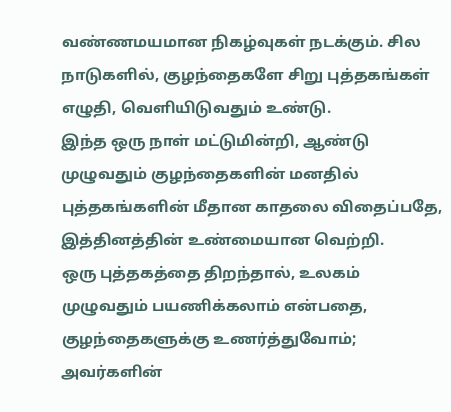வண்ணமயமான நிகழ்வுகள் நடக்கும். சில நாடுகளில், குழந்தைகளே சிறு புத்தகங்கள் எழுதி, வெளியிடுவதும் உண்டு.
இந்த ஒரு நாள் மட்டுமின்றி, ஆண்டு முழுவதும் குழந்தைகளின் மனதில் புத்தகங்களின் மீதான காதலை விதைப்பதே, இத்தினத்தின் உண்மையான வெற்றி.
ஒரு புத்தகத்தை திறந்தால், உலகம் முழுவதும் பயணிக்கலாம் என்பதை, குழந்தைகளுக்கு உணர்த்துவோம்; அவர்களின்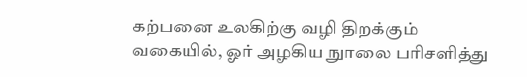கற்பனை உலகிற்கு வழி திறக்கும் வகையில், ஓர் அழகிய நுாலை பரிசளித்து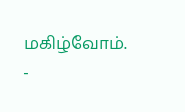மகிழ்வோம்.
-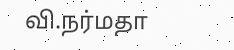வி.நர்மதா